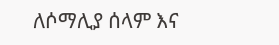ለሶማሊያ ሰላም እና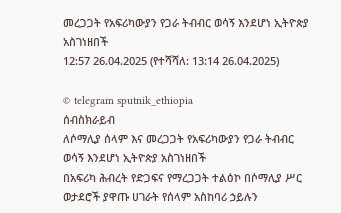መረጋጋት የአፍሪካውያን የጋራ ትብብር ወሳኝ እንደሆነ ኢትዮጵያ አስገነዘበች
12:57 26.04.2025 (የተሻሻለ: 13:14 26.04.2025)

© telegram sputnik_ethiopia
ሰብስክራይብ
ለሶማሊያ ሰላም እና መረጋጋት የአፍሪካውያን የጋራ ትብብር ወሳኝ እንደሆነ ኢትዮጵያ አስገነዘበች
በአፍሪካ ሕብረት የድጋፍና የማረጋጋት ተልዕኮ በሶማሊያ ሥር ወታደሮች ያዋጡ ሀገራት የሰላም አስከባሪ ኃይሉን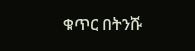ቁጥር በትንሹ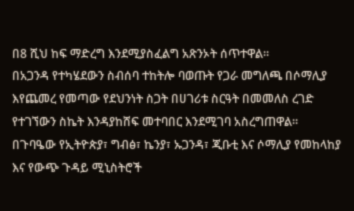በ8 ሺህ ከፍ ማድረግ እንደሚያስፈልግ አጽንኦት ሰጥተዋል።
በአጋንዳ የተካሄደውን ስብሰባ ተከትሎ ባወጡት የጋራ መግለጫ በሶማሊያ እየጨመረ የመጣው የደህንነት ስጋት በሀገሪቱ ስርዓት በመመለስ ረገድ የተገኘውን ስኬት እንዳያከሸፍ መተባበር እንደሚገባ አስረግጠዋል።
በጉባዔው የኢትዮጵያ፣ ግብፅ፣ ኬንያ፣ ኡጋንዳ፣ ጂቡቲ እና ሶማሊያ የመከላከያ እና የውጭ ጉዳይ ሚኒስትሮች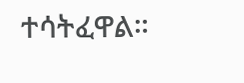ተሳትፈዋል።